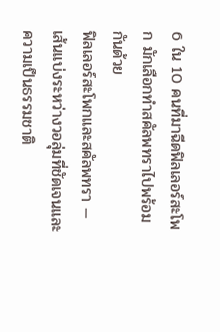6 ใน 10 คนที่มาฉีดฟิลเลอร์สะโพก มักเลือกทำสคัลพทราไปพร้อมกันด้วย
ฟิลเลอร์สะโพกและสคัลพทรา — เส้นแบ่งระหว่างวอลุ่มที่ชัดเจนและความเป็นธรรมชาติ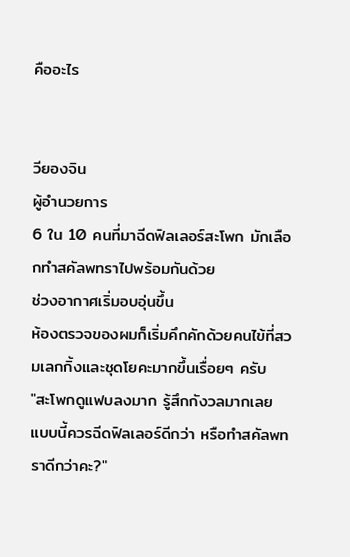คืออะไร


วียองจิน
ผู้อำนวยการ
6 ใน 10 คนที่มาฉีดฟิลเลอร์สะโพก มักเลือกทำสคัลพทราไปพร้อมกันด้วย
ช่วงอากาศเริ่มอบอุ่นขึ้น
ห้องตรวจของผมก็เริ่มคึกคักด้วยคนไข้ที่สวมเลกกิ้งและชุดโยคะมากขึ้นเรื่อยๆ ครับ
"สะโพกดูแฟบลงมาก รู้สึกกังวลมากเลย
แบบนี้ควรฉีดฟิลเลอร์ดีกว่า หรือทำสคัลพทราดีกว่าคะ?"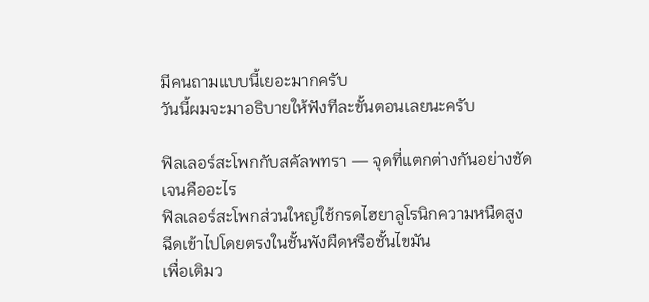มีคนถามแบบนี้เยอะมากครับ
วันนี้ผมจะมาอธิบายให้ฟังทีละขั้นตอนเลยนะครับ

ฟิลเลอร์สะโพกกับสคัลพทรา — จุดที่แตกต่างกันอย่างชัดเจนคืออะไร
ฟิลเลอร์สะโพกส่วนใหญ่ใช้กรดไฮยาลูโรนิกความหนืดสูง
ฉีดเข้าไปโดยตรงในชั้นพังผืดหรือชั้นไขมัน
เพื่อเติมว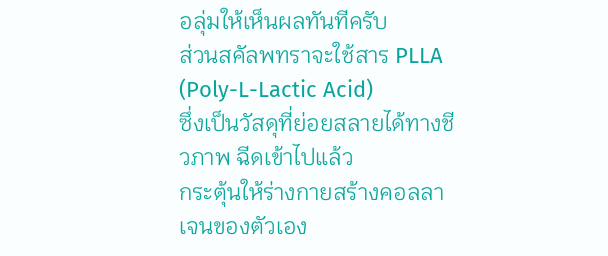อลุ่มให้เห็นผลทันทีครับ
ส่วนสคัลพทราจะใช้สาร PLLA (Poly-L-Lactic Acid)
ซึ่งเป็นวัสดุที่ย่อยสลายได้ทางชีวภาพ ฉีดเข้าไปแล้ว
กระตุ้นให้ร่างกายสร้างคอลลาเจนของตัวเอง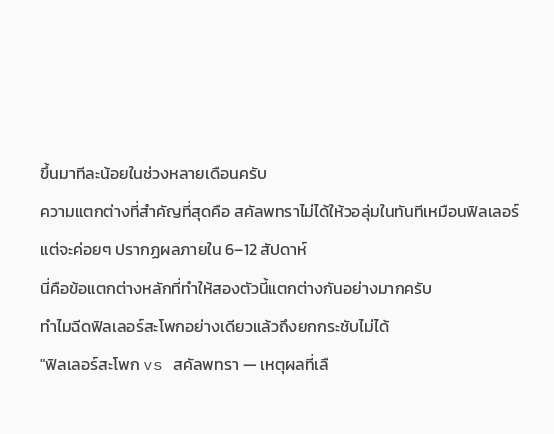ขึ้นมาทีละน้อยในช่วงหลายเดือนครับ
ความแตกต่างที่สำคัญที่สุดคือ สคัลพทราไม่ได้ให้วอลุ่มในทันทีเหมือนฟิลเลอร์
แต่จะค่อยๆ ปรากฏผลภายใน 6–12 สัปดาห์
นี่คือข้อแตกต่างหลักที่ทำให้สองตัวนี้แตกต่างกันอย่างมากครับ
ทำไมฉีดฟิลเลอร์สะโพกอย่างเดียวแล้วถึงยกกระชับไม่ได้
"ฟิลเลอร์สะโพก vs สคัลพทรา — เหตุผลที่เลื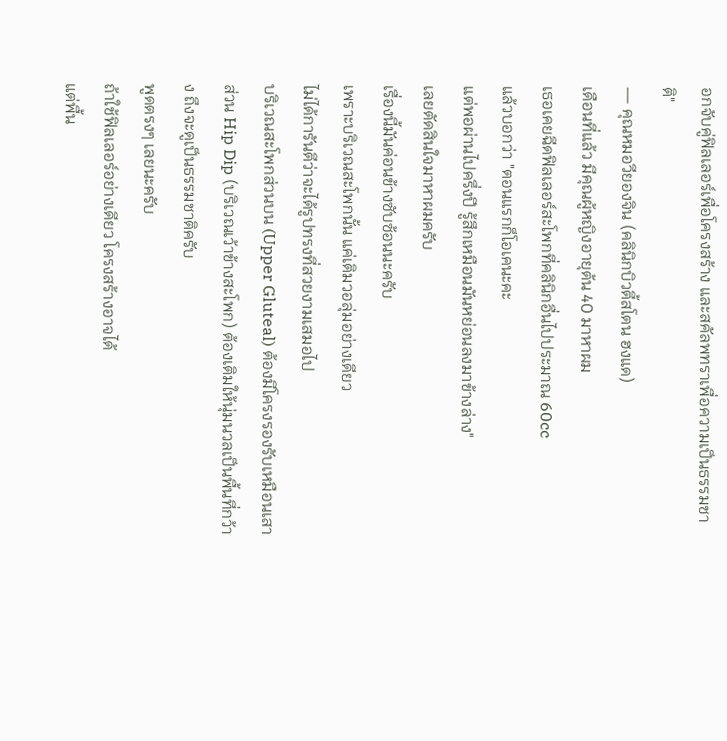อกจับคู่ฟิลเลอร์เพื่อโครงสร้าง และสคัลพทราเพื่อความเป็นธรรมชาติ"
— คุณหมอวียองจิน (คลินิกบิวตี้สโตน ฮงแด)
เดือนที่แล้ว มีคุณผู้หญิงอายุต้น 40 มาหาผม
เธอเคยฉีดฟิลเลอร์สะโพกที่คลินิกอื่นไปประมาณ 60cc
แล้วบอกว่า "ตอนแรกก็โอเคนะคะ
แต่พอผ่านไปครึ่งปี รู้สึกเหมือนมันหย่อนลงมาข้างล่าง"
เลยตัดสินใจมาหาผมครับ
เรื่องนี้มันค่อนข้างซับซ้อนนะครับ
เพราะบริเวณสะโพกนั้น แค่เติมวอลุ่มอย่างเดียว
ไม่ได้การันตีว่าจะได้รูปทรงที่สวยงามเสมอไป
บริเวณสะโพกส่วนบน (Upper Gluteal) ต้องมีโครงรองรับเหมือนเสา
ส่วน Hip Dip (บริเวณเว้าข้างสะโพก) ต้องเติมให้นุ่มนวลเป็นพื้นที่กว้าง ถึงจะดูเป็นธรรมชาติครับ
พูดตรงๆ เลยนะครับ
ถ้าใช้ฟิลเลอร์อย่างเดียว โครงสร้างอาจได้
แต่พื้น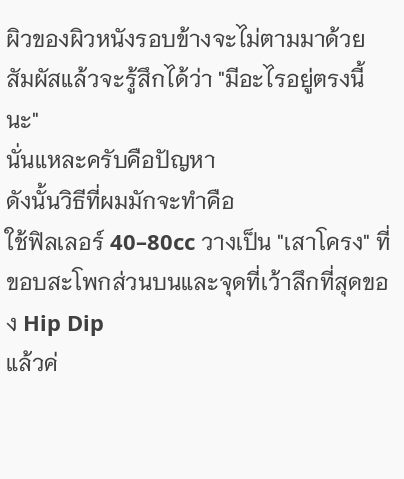ผิวของผิวหนังรอบข้างจะไม่ตามมาด้วย
สัมผัสแล้วจะรู้สึกได้ว่า "มีอะไรอยู่ตรงนี้นะ"
นั่นแหละครับคือปัญหา
ดังนั้นวิธีที่ผมมักจะทำคือ
ใช้ฟิลเลอร์ 40–80cc วางเป็น "เสาโครง" ที่ขอบสะโพกส่วนบนและจุดที่เว้าลึกที่สุดของ Hip Dip
แล้วค่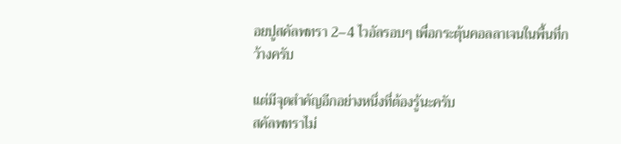อยปูสคัลพทรา 2–4 ไวอัลรอบๆ เพื่อกระตุ้นคอลลาเจนในพื้นที่กว้างครับ

แต่มีจุดสำคัญอีกอย่างหนึ่งที่ต้องรู้นะครับ
สคัลพทราไม่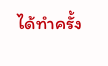ได้ทำครั้ง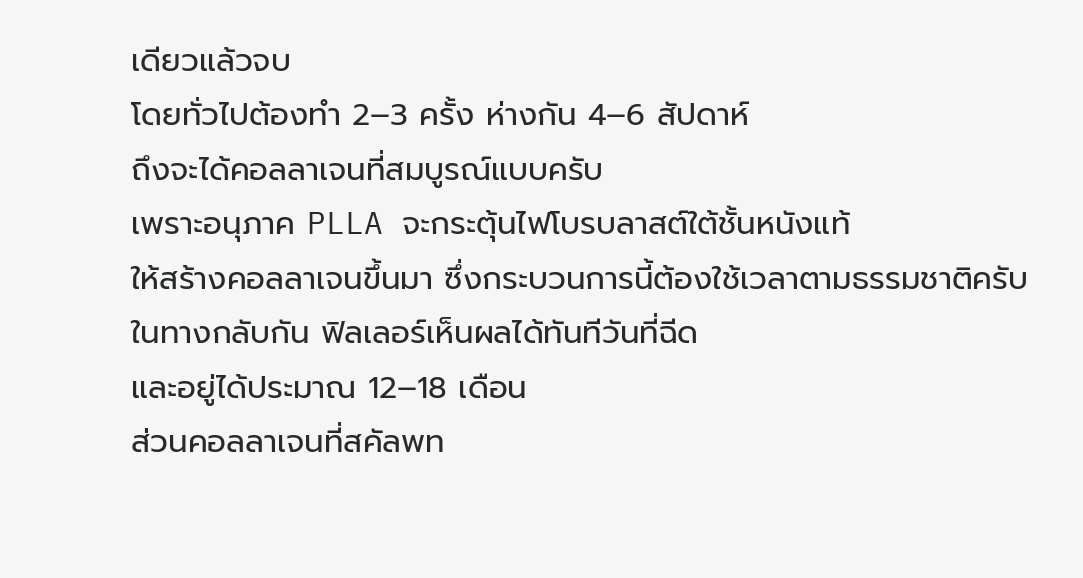เดียวแล้วจบ
โดยทั่วไปต้องทำ 2–3 ครั้ง ห่างกัน 4–6 สัปดาห์
ถึงจะได้คอลลาเจนที่สมบูรณ์แบบครับ
เพราะอนุภาค PLLA จะกระตุ้นไฟโบรบลาสต์ใต้ชั้นหนังแท้
ให้สร้างคอลลาเจนขึ้นมา ซึ่งกระบวนการนี้ต้องใช้เวลาตามธรรมชาติครับ
ในทางกลับกัน ฟิลเลอร์เห็นผลได้ทันทีวันที่ฉีด
และอยู่ได้ประมาณ 12–18 เดือน
ส่วนคอลลาเจนที่สคัลพท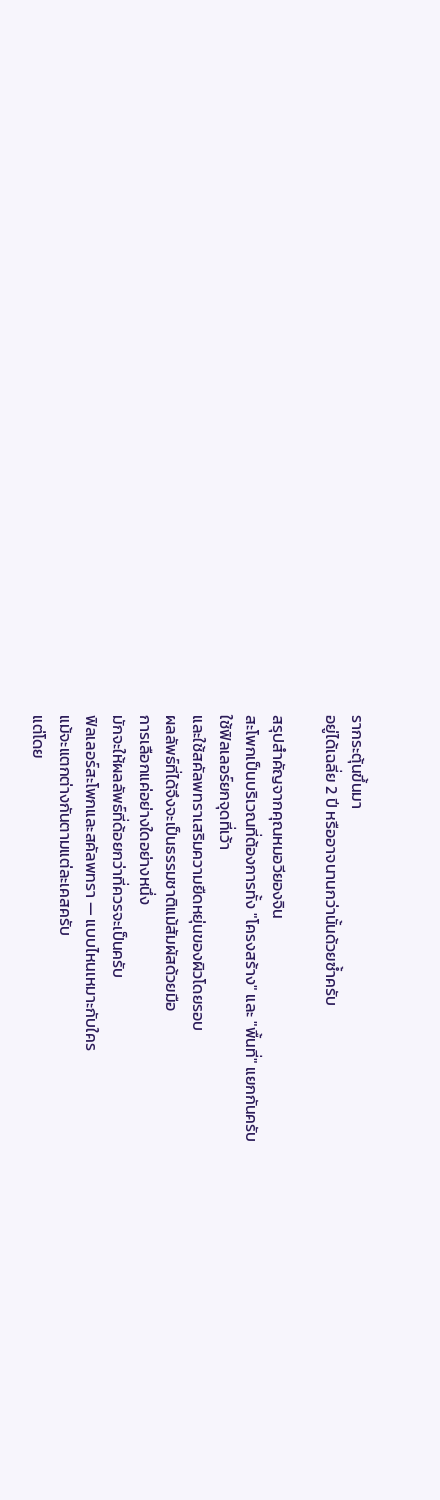รากระตุ้นขึ้นมา
อยู่ได้เฉลี่ย 2 ปี หรืออาจนานกว่านั้นด้วยซ้ำครับ

สรุปสำคัญจากคุณหมอวียองจิน
สะโพกเป็นบริเวณที่ต้องการทั้ง "โครงสร้าง" และ "พื้นที่" แยกกันครับ
ใช้ฟิลเลอร์ยกจุดที่เว้า
และใช้สคัลพทราเสริมความยืดหยุ่นของผิวโดยรอบ
ผลลัพธ์ที่ได้จึงจะเป็นธรรมชาติแม้สัมผัสด้วยมือ
การเลือกแค่อย่างใดอย่างหนึ่ง
มักจะให้ผลลัพธ์ที่ด้อยกว่าที่ควรจะเป็นครับ
ฟิลเลอร์สะโพกและสคัลพทรา — แบบไหนเหมาะกับใคร
แม้จะแตกต่างกันตามแต่ละเคสครับ
แต่โดย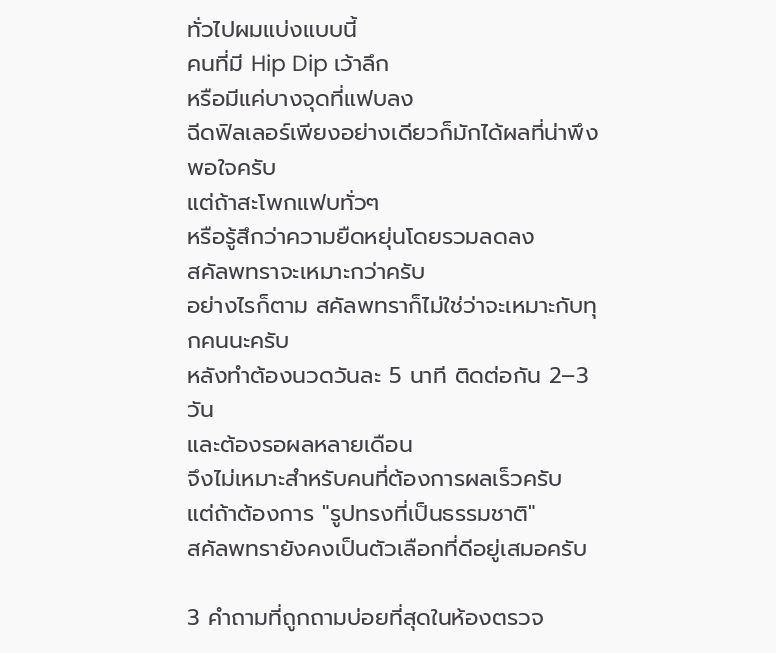ทั่วไปผมแบ่งแบบนี้
คนที่มี Hip Dip เว้าลึก
หรือมีแค่บางจุดที่แฟบลง
ฉีดฟิลเลอร์เพียงอย่างเดียวก็มักได้ผลที่น่าพึงพอใจครับ
แต่ถ้าสะโพกแฟบทั่วๆ
หรือรู้สึกว่าความยืดหยุ่นโดยรวมลดลง
สคัลพทราจะเหมาะกว่าครับ
อย่างไรก็ตาม สคัลพทราก็ไม่ใช่ว่าจะเหมาะกับทุกคนนะครับ
หลังทำต้องนวดวันละ 5 นาที ติดต่อกัน 2–3 วัน
และต้องรอผลหลายเดือน
จึงไม่เหมาะสำหรับคนที่ต้องการผลเร็วครับ
แต่ถ้าต้องการ "รูปทรงที่เป็นธรรมชาติ"
สคัลพทรายังคงเป็นตัวเลือกที่ดีอยู่เสมอครับ

3 คำถามที่ถูกถามบ่อยที่สุดในห้องตรวจ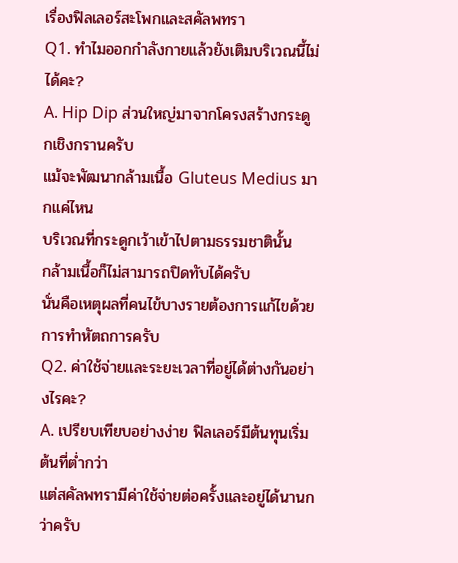เรื่องฟิลเลอร์สะโพกและสคัลพทรา
Q1. ทำไมออกกำลังกายแล้วยังเติมบริเวณนี้ไม่ได้คะ?
A. Hip Dip ส่วนใหญ่มาจากโครงสร้างกระดูกเชิงกรานครับ
แม้จะพัฒนากล้ามเนื้อ Gluteus Medius มากแค่ไหน
บริเวณที่กระดูกเว้าเข้าไปตามธรรมชาตินั้น
กล้ามเนื้อก็ไม่สามารถปิดทับได้ครับ
นั่นคือเหตุผลที่คนไข้บางรายต้องการแก้ไขด้วยการทำหัตถการครับ
Q2. ค่าใช้จ่ายและระยะเวลาที่อยู่ได้ต่างกันอย่างไรคะ?
A. เปรียบเทียบอย่างง่าย ฟิลเลอร์มีต้นทุนเริ่มต้นที่ต่ำกว่า
แต่สคัลพทรามีค่าใช้จ่ายต่อครั้งและอยู่ได้นานกว่าครับ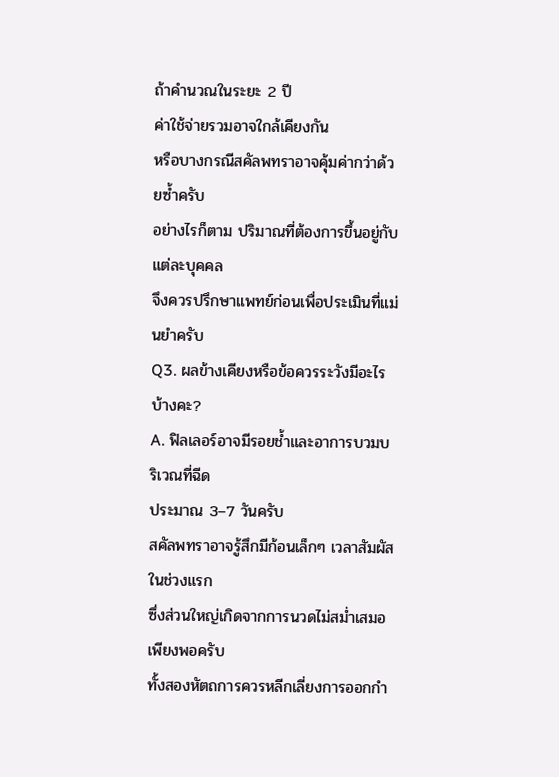ถ้าคำนวณในระยะ 2 ปี
ค่าใช้จ่ายรวมอาจใกล้เคียงกัน
หรือบางกรณีสคัลพทราอาจคุ้มค่ากว่าด้วยซ้ำครับ
อย่างไรก็ตาม ปริมาณที่ต้องการขึ้นอยู่กับแต่ละบุคคล
จึงควรปรึกษาแพทย์ก่อนเพื่อประเมินที่แม่นยำครับ
Q3. ผลข้างเคียงหรือข้อควรระวังมีอะไรบ้างคะ?
A. ฟิลเลอร์อาจมีรอยช้ำและอาการบวมบริเวณที่ฉีด
ประมาณ 3–7 วันครับ
สคัลพทราอาจรู้สึกมีก้อนเล็กๆ เวลาสัมผัสในช่วงแรก
ซึ่งส่วนใหญ่เกิดจากการนวดไม่สม่ำเสมอเพียงพอครับ
ทั้งสองหัตถการควรหลีกเลี่ยงการออกกำ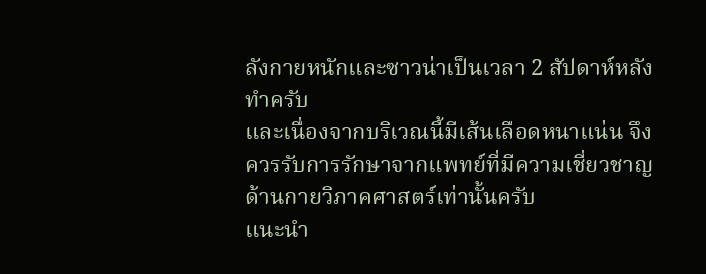ลังกายหนักและซาวน่าเป็นเวลา 2 สัปดาห์หลังทำครับ
และเนื่องจากบริเวณนี้มีเส้นเลือดหนาแน่น จึงควรรับการรักษาจากแพทย์ที่มีความเชี่ยวชาญด้านกายวิภาคศาสตร์เท่านั้นครับ
แนะนำ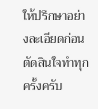ให้ปรึกษาอย่างละเอียดก่อนตัดสินใจทำทุกครั้งครับ